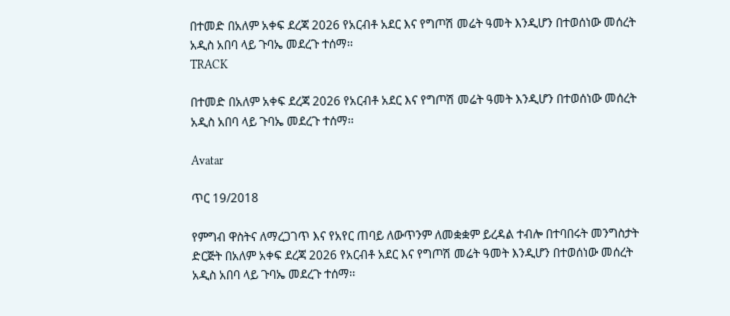በተመድ በአለም አቀፍ ደረጃ 2026 የአርብቶ አደር እና የግጦሽ መሬት ዓመት እንዲሆን በተወሰነው መሰረት አዲስ አበባ ላይ ጉባኤ መደረጉ ተሰማ፡፡
TRACK

በተመድ በአለም አቀፍ ደረጃ 2026 የአርብቶ አደር እና የግጦሽ መሬት ዓመት እንዲሆን በተወሰነው መሰረት አዲስ አበባ ላይ ጉባኤ መደረጉ ተሰማ፡፡

Avatar

ጥር 19/2018

የምግብ ዋስትና ለማረጋገጥ እና የአየር ጠባይ ለውጥንም ለመቋቋም ይረዳል ተብሎ በተባበሩት መንግስታት ድርጅት በአለም አቀፍ ደረጃ 2026 የአርብቶ አደር እና የግጦሽ መሬት ዓመት እንዲሆን በተወሰነው መሰረት አዲስ አበባ ላይ ጉባኤ መደረጉ ተሰማ፡፡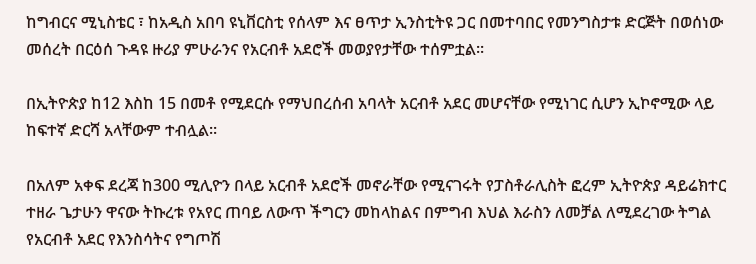ከግብርና ሚኒስቴር ፣ ከአዲስ አበባ ዩኒቨርስቲ የሰላም እና ፀጥታ ኢንስቲትዩ ጋር በመተባበር የመንግስታቱ ድርጅት በወሰነው መሰረት በርዕሰ ጉዳዩ ዙሪያ ምሁራንና የአርብቶ አደሮች መወያየታቸው ተሰምቷል፡፡

በኢትዮጵያ ከ12 እስከ 15 በመቶ የሚደርሱ የማህበረሰብ አባላት አርብቶ አደር መሆናቸው የሚነገር ሲሆን ኢኮኖሚው ላይ ከፍተኛ ድርሻ አላቸውም ተብሏል፡፡

በአለም አቀፍ ደረጃ ከ300 ሚሊዮን በላይ አርብቶ አደሮች መኖራቸው የሚናገሩት የፓስቶራሊስት ፎረም ኢትዮጵያ ዳይሬክተር ተዘራ ጌታሁን ዋናው ትኩረቱ የአየር ጠባይ ለውጥ ችግርን መከላከልና በምግብ እህል እራስን ለመቻል ለሚደረገው ትግል የአርብቶ አደር የእንስሳትና የግጦሽ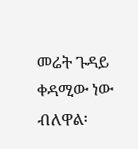መሬት ጉዳይ ቀዳሚው ነው ብለዋል፡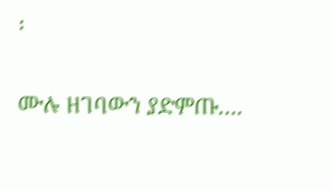፡

ሙሉ ዘገባውን ያድምጡ….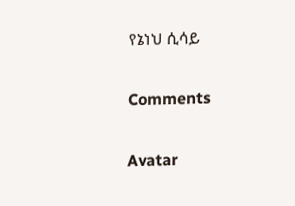የኔነህ ሲሳይ

Comments

Avatar